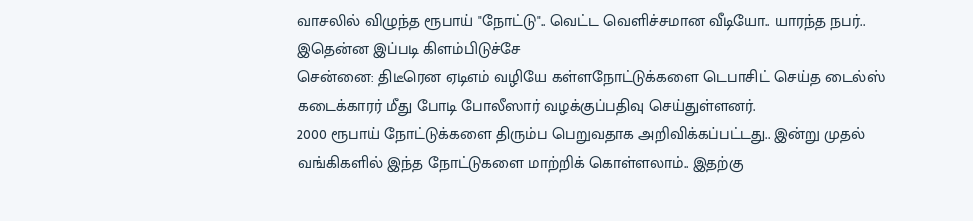வாசலில் விழுந்த ரூபாய் "நோட்டு".. வெட்ட வெளிச்சமான வீடியோ.. யாரந்த நபர்.. இதென்ன இப்படி கிளம்பிடுச்சே
சென்னை: திடீரென ஏடிஎம் வழியே கள்ளநோட்டுக்களை டெபாசிட் செய்த டைல்ஸ் கடைக்காரர் மீது போடி போலீஸார் வழக்குப்பதிவு செய்துள்ளனர்.
2000 ரூபாய் நோட்டுக்களை திரும்ப பெறுவதாக அறிவிக்கப்பட்டது.. இன்று முதல் வங்கிகளில் இந்த நோட்டுகளை மாற்றிக் கொள்ளலாம்.. இதற்கு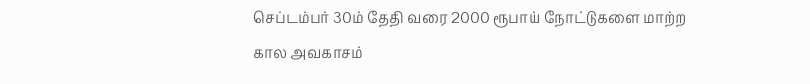செப்டம்பர் 30ம் தேதி வரை 2000 ரூபாய் நோட்டுகளை மாற்ற கால அவகாசம்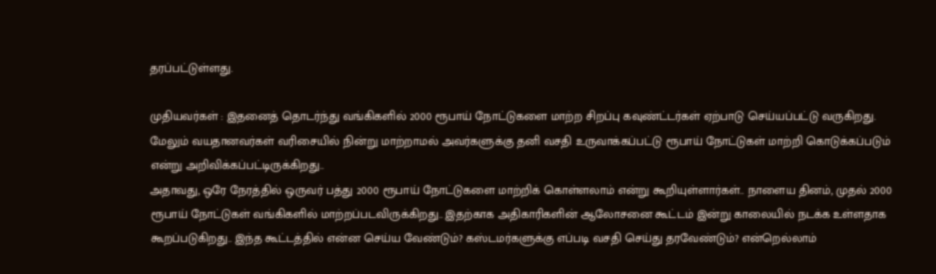தரப்பட்டுள்ளது.

முதியவர்கள் : இதனைத் தொடர்ந்து வங்கிகளில் 2000 ரூபாய் நோட்டுகளை மாற்ற சிறப்பு கவுண்ட்டர்கள் ஏற்பாடு செய்யப்பட்டு வருகிறது. மேலும் வயதானவர்கள் வரிசையில் நின்று மாற்றாமல் அவர்களுக்கு தனி வசதி உருவாக்கப்பட்டு ரூபாய் நோட்டுகள் மாற்றி கொடுக்கப்படும் என்று அறிவிக்கப்பட்டிருக்கிறது..
அதாவது, ஒரே நேரத்தில் ஒருவர் பத்து 2000 ரூபாய் நோட்டுகளை மாற்றிக் கொள்ளலாம் என்று கூறியுள்ளார்கள்.. நாளைய தினம், முதல் 2000 ரூபாய் நோட்டுகள் வங்கிகளில் மாற்றப்படவிருக்கிறது.. இதற்காக அதிகாரிகளின் ஆலோசனை கூட்டம் இன்று காலையில் நடக்க உள்ளதாக கூறப்படுகிறது.. இந்த கூட்டத்தில் என்ன செய்ய வேண்டும்? கஸ்டமர்களுக்கு எப்படி வசதி செய்து தரவேண்டும்? என்றெல்லாம்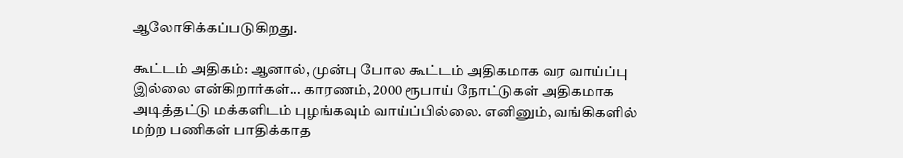ஆலோசிக்கப்படுகிறது.

கூட்டம் அதிகம்: ஆனால், முன்பு போல கூட்டம் அதிகமாக வர வாய்ப்பு இல்லை என்கிறார்கள்... காரணம், 2000 ரூபாய் நோட்டுகள் அதிகமாக அடித்தட்டு மக்களிடம் புழங்கவும் வாய்ப்பில்லை. எனினும், வங்கிகளில் மற்ற பணிகள் பாதிக்காத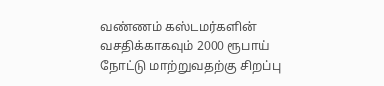வண்ணம் கஸ்டமர்களின் வசதிக்காகவும் 2000 ரூபாய் நோட்டு மாற்றுவதற்கு சிறப்பு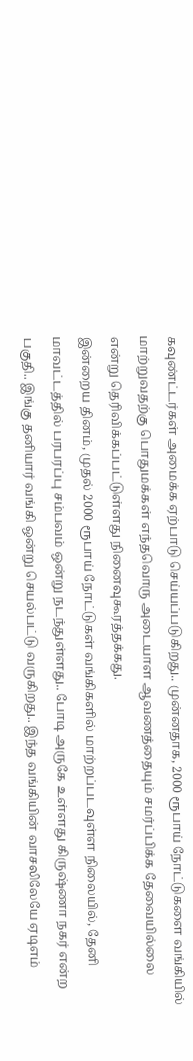கவுண்ட்டர்கள் அமைக்க ஏற்பாடு செய்யப்படுகிறது.. முன்னதாக, 2000 ரூபாய் நோட்டுகளை வங்கியில் மாற்றுவதற்கு பொதுமக்கள் எந்தவொரு அடையாள ஆவணத்தையும் சமர்ப்பிக்க தேவையில்லை என்று தெரிவிக்கப்பட்டுள்ளது நினைவுகூரத்தக்கது.
இன்றைய தினம், முதல் 2000 ரூபாய் நோட்டுகள் வங்கிகளில் மாற்றப்படவுள்ள நிலையில், தேனி மாவட்டத்தில் பரபரப்பு சம்பவம் ஒன்று நடந்துள்ளது.. போடி அருகே உள்ளது கிருஷ்ணா நகர் என்ற பகுதி.. இங்கு தனியார் வங்கி ஒன்று செயல்பட்டு வருகிறது.. இந்த வங்கியின் வாசலிலேயே ஏடிஎம்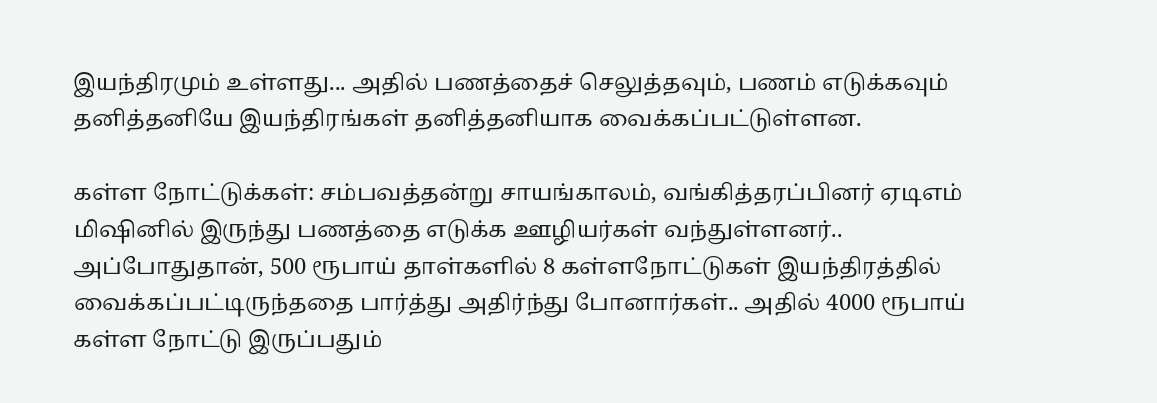இயந்திரமும் உள்ளது... அதில் பணத்தைச் செலுத்தவும், பணம் எடுக்கவும் தனித்தனியே இயந்திரங்கள் தனித்தனியாக வைக்கப்பட்டுள்ளன.

கள்ள நோட்டுக்கள்: சம்பவத்தன்று சாயங்காலம், வங்கித்தரப்பினர் ஏடிஎம் மிஷினில் இருந்து பணத்தை எடுக்க ஊழியர்கள் வந்துள்ளனர்.. அப்போதுதான், 500 ரூபாய் தாள்களில் 8 கள்ளநோட்டுகள் இயந்திரத்தில் வைக்கப்பட்டிருந்ததை பார்த்து அதிர்ந்து போனார்கள்.. அதில் 4000 ரூபாய் கள்ள நோட்டு இருப்பதும்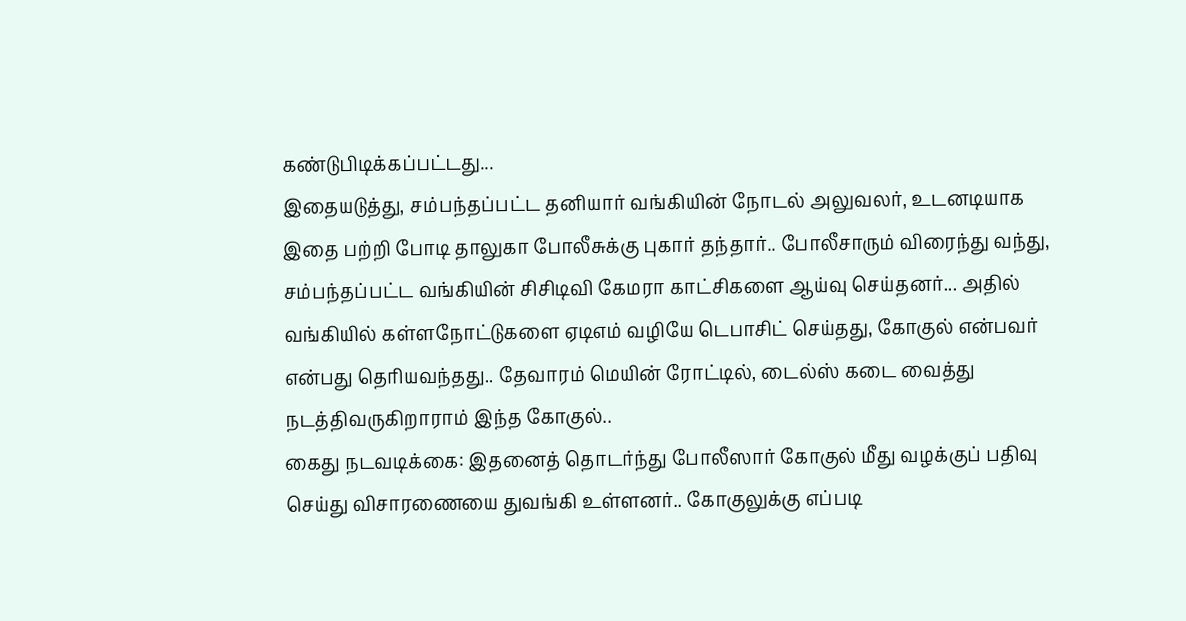கண்டுபிடிக்கப்பட்டது...
இதையடுத்து, சம்பந்தப்பட்ட தனியார் வங்கியின் நோடல் அலுவலர், உடனடியாக இதை பற்றி போடி தாலுகா போலீசுக்கு புகார் தந்தார்.. போலீசாரும் விரைந்து வந்து, சம்பந்தப்பட்ட வங்கியின் சிசிடிவி கேமரா காட்சிகளை ஆய்வு செய்தனர்... அதில் வங்கியில் கள்ளநோட்டுகளை ஏடிஎம் வழியே டெபாசிட் செய்தது, கோகுல் என்பவர் என்பது தெரியவந்தது.. தேவாரம் மெயின் ரோட்டில், டைல்ஸ் கடை வைத்து நடத்திவருகிறாராம் இந்த கோகுல்..
கைது நடவடிக்கை: இதனைத் தொடர்ந்து போலீஸார் கோகுல் மீது வழக்குப் பதிவு செய்து விசாரணையை துவங்கி உள்ளனர்.. கோகுலுக்கு எப்படி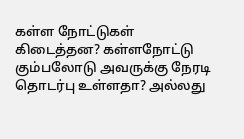கள்ள நோட்டுகள் கிடைத்தன? கள்ளநோட்டு கும்பலோடு அவருக்கு நேரடி தொடர்பு உள்ளதா? அல்லது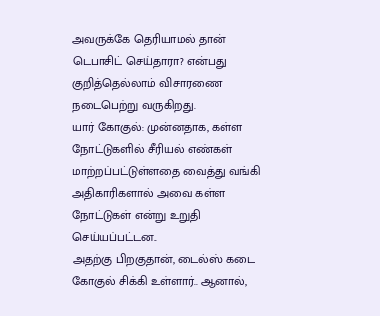அவருக்கே தெரியாமல் தான் டெபாசிட் செய்தாரா? என்பது குறித்தெல்லாம் விசாரணை நடைபெற்று வருகிறது.
யார் கோகுல்: முன்னதாக, கள்ள நோட்டுகளில் சீரியல் எண்கள் மாற்றப்பட்டுள்ளதை வைத்து வங்கி அதிகாரிகளால் அவை கள்ள நோட்டுகள் என்று உறுதி செய்யப்பட்டன..
அதற்கு பிறகுதான், டைல்ஸ் கடை கோகுல் சிக்கி உள்ளார்.. ஆனால்,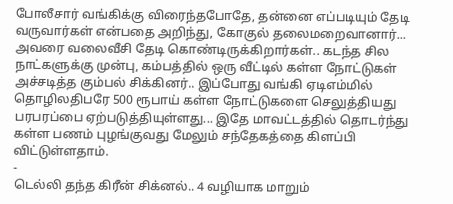போலீசார் வங்கிக்கு விரைந்தபோதே, தன்னை எப்படியும் தேடி வருவார்கள் என்பதை அறிந்து, கோகுல் தலைமறைவானார்... அவரை வலைவீசி தேடி கொண்டிருக்கிறார்கள்.. கடந்த சில நாட்களுக்கு முன்பு, கம்பத்தில் ஒரு வீட்டில் கள்ள நோட்டுகள் அச்சடித்த கும்பல் சிக்கினர்.. இப்போது வங்கி ஏடிஎம்மில் தொழிலதிபரே 500 ரூபாய் கள்ள நோட்டுகளை செலுத்தியது பரபரப்பை ஏற்படுத்தியுள்ளது... இதே மாவட்டத்தில் தொடர்ந்து கள்ள பணம் புழங்குவது மேலும் சந்தேகத்தை கிளப்பி விட்டுள்ளதாம்.
-
டெல்லி தந்த கிரீன் சிக்னல்.. 4 வழியாக மாறும்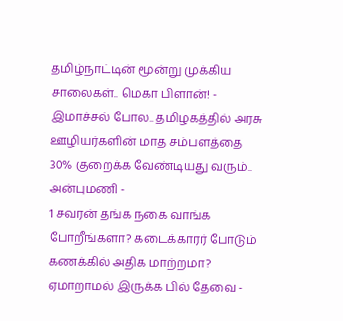தமிழ்நாட்டின் மூன்று முக்கிய சாலைகள்.. மெகா பிளான்! -
இமாச்சல் போல.. தமிழகத்தில் அரசு ஊழியர்களின் மாத சம்பளத்தை 30% குறைக்க வேண்டியது வரும்.. அன்புமணி -
1 சவரன் தங்க நகை வாங்க போறீங்களா? கடைக்காரர் போடும் கணக்கில் அதிக மாற்றமா? ஏமாறாமல் இருக்க பில் தேவை -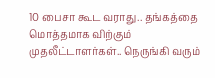10 பைசா கூட வராது.. தங்கத்தை மொத்தமாக விற்கும் முதலீட்டாளர்கள்.. நெருங்கி வரும்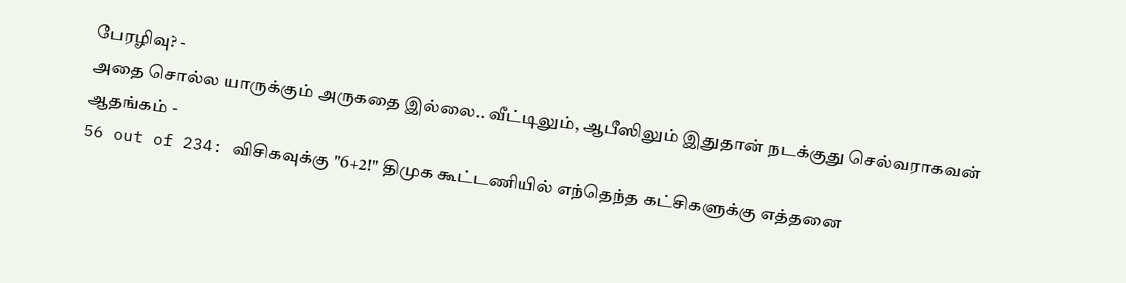பேரழிவு? -
அதை சொல்ல யாருக்கும் அருகதை இல்லை.. வீட்டிலும், ஆபீஸிலும் இதுதான் நடக்குது செல்வராகவன் ஆதங்கம் -
56 out of 234: விசிகவுக்கு "6+2!" திமுக கூட்டணியில் எந்தெந்த கட்சிகளுக்கு எத்தனை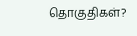தொகுதிகள்?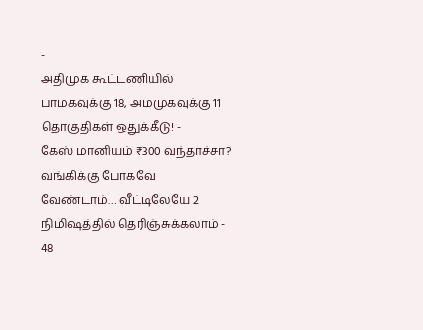-
அதிமுக கூட்டணியில் பாமகவுக்கு 18, அமமுகவுக்கு 11 தொகுதிகள் ஒதுக்கீடு! -
கேஸ் மானியம் ₹300 வந்தாச்சா? வங்கிக்கு போகவே வேண்டாம்… வீட்டிலேயே 2 நிமிஷத்தில் தெரிஞ்சுக்கலாம் -
48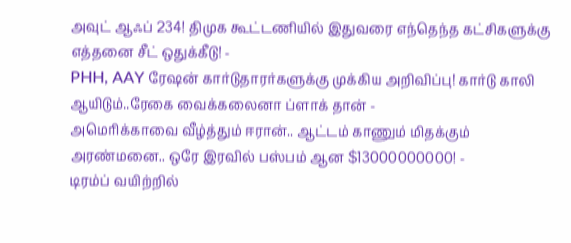அவுட் ஆஃப் 234! திமுக கூட்டணியில் இதுவரை எந்தெந்த கட்சிகளுக்கு எத்தனை சீட் ஒதுக்கீடு! -
PHH, AAY ரேஷன் கார்டுதாரர்களுக்கு முக்கிய அறிவிப்பு! கார்டு காலி ஆயிடும்..ரேகை வைக்கலைனா ப்ளாக் தான் -
அமெரிக்காவை வீழ்த்தும் ஈரான்.. ஆட்டம் காணும் மிதக்கும் அரண்மனை.. ஒரே இரவில் பஸ்பம் ஆன $13000000000! -
டிரம்ப் வயிற்றில்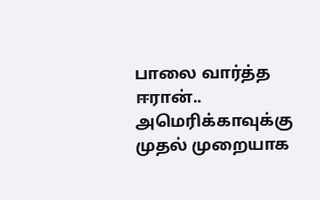பாலை வார்த்த ஈரான்.. அமெரிக்காவுக்கு முதல் முறையாக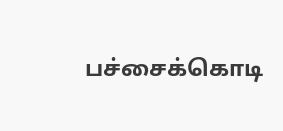பச்சைக்கொடி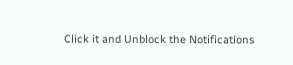Click it and Unblock the Notifications